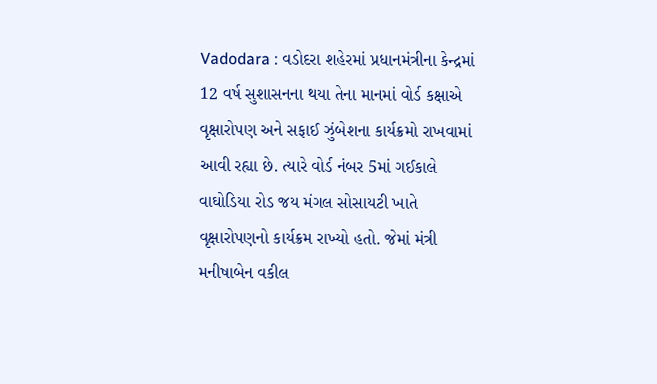Vadodara : વડોદરા શહેરમાં પ્રધાનમંત્રીના કેન્દ્રમાં 12 વર્ષ સુશાસનના થયા તેના માનમાં વોર્ડ કક્ષાએ વૃક્ષારોપણ અને સફાઈ ઝુંબેશના કાર્યક્રમો રાખવામાં આવી રહ્યા છે. ત્યારે વોર્ડ નંબર 5માં ગઈકાલે વાઘોડિયા રોડ જય મંગલ સોસાયટી ખાતે વૃક્ષારોપણનો કાર્યક્રમ રાખ્યો હતો. જેમાં મંત્રી મનીષાબેન વકીલ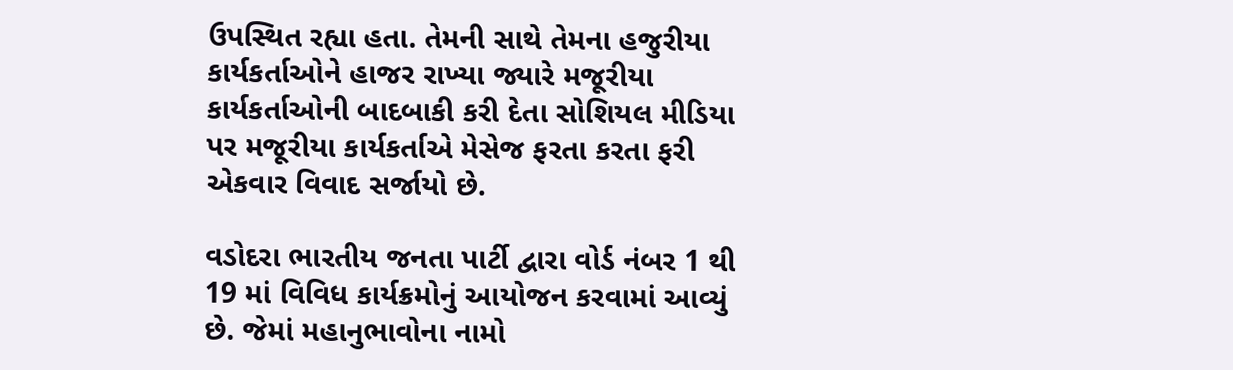ઉપસ્થિત રહ્યા હતા. તેમની સાથે તેમના હજુરીયા કાર્યકર્તાઓને હાજર રાખ્યા જ્યારે મજૂરીયા કાર્યકર્તાઓની બાદબાકી કરી દેતા સોશિયલ મીડિયા પર મજૂરીયા કાર્યકર્તાએ મેસેજ ફરતા કરતા ફરી એકવાર વિવાદ સર્જાયો છે.

વડોદરા ભારતીય જનતા પાર્ટી દ્વારા વોર્ડ નંબર 1 થી 19 માં વિવિધ કાર્યક્રમોનું આયોજન કરવામાં આવ્યું છે. જેમાં મહાનુભાવોના નામો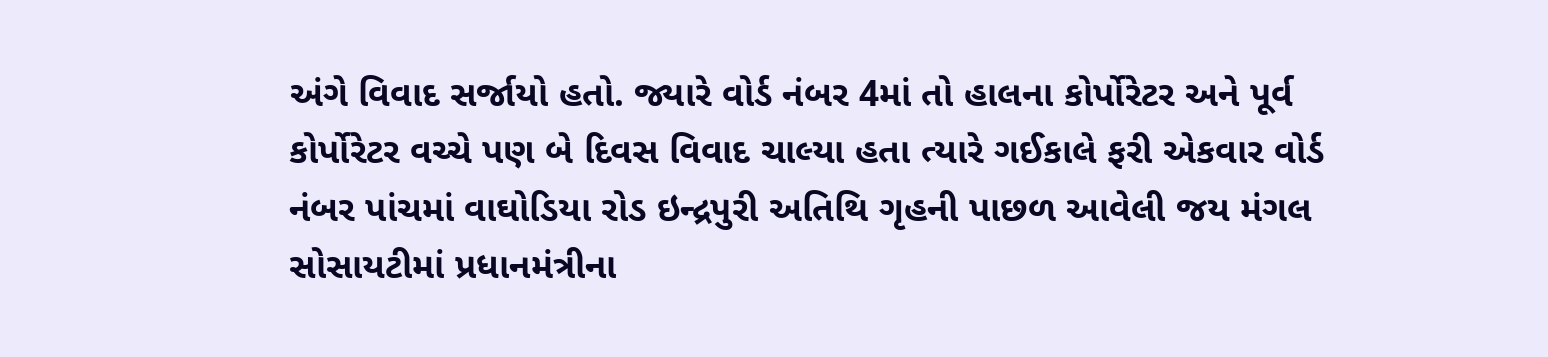અંગે વિવાદ સર્જાયો હતો. જ્યારે વોર્ડ નંબર 4માં તો હાલના કોર્પોરેટર અને પૂર્વ કોર્પોરેટર વચ્ચે પણ બે દિવસ વિવાદ ચાલ્યા હતા ત્યારે ગઈકાલે ફરી એકવાર વોર્ડ નંબર પાંચમાં વાઘોડિયા રોડ ઇન્દ્રપુરી અતિથિ ગૃહની પાછળ આવેલી જય મંગલ સોસાયટીમાં પ્રધાનમંત્રીના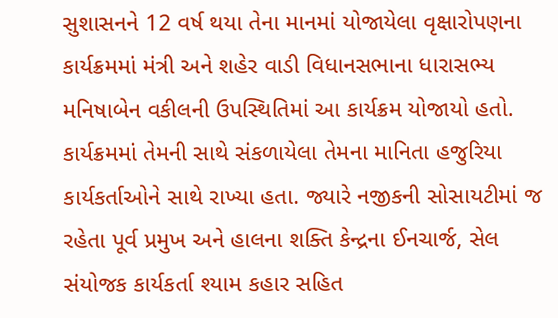સુશાસનને 12 વર્ષ થયા તેના માનમાં યોજાયેલા વૃક્ષારોપણના કાર્યક્રમમાં મંત્રી અને શહેર વાડી વિધાનસભાના ધારાસભ્ય મનિષાબેન વકીલની ઉપસ્થિતિમાં આ કાર્યક્રમ યોજાયો હતો. કાર્યક્રમમાં તેમની સાથે સંકળાયેલા તેમના માનિતા હજુરિયા કાર્યકર્તાઓને સાથે રાખ્યા હતા. જ્યારે નજીકની સોસાયટીમાં જ રહેતા પૂર્વ પ્રમુખ અને હાલના શક્તિ કેન્દ્રના ઈનચાર્જ, સેલ સંયોજક કાર્યકર્તા શ્યામ કહાર સહિત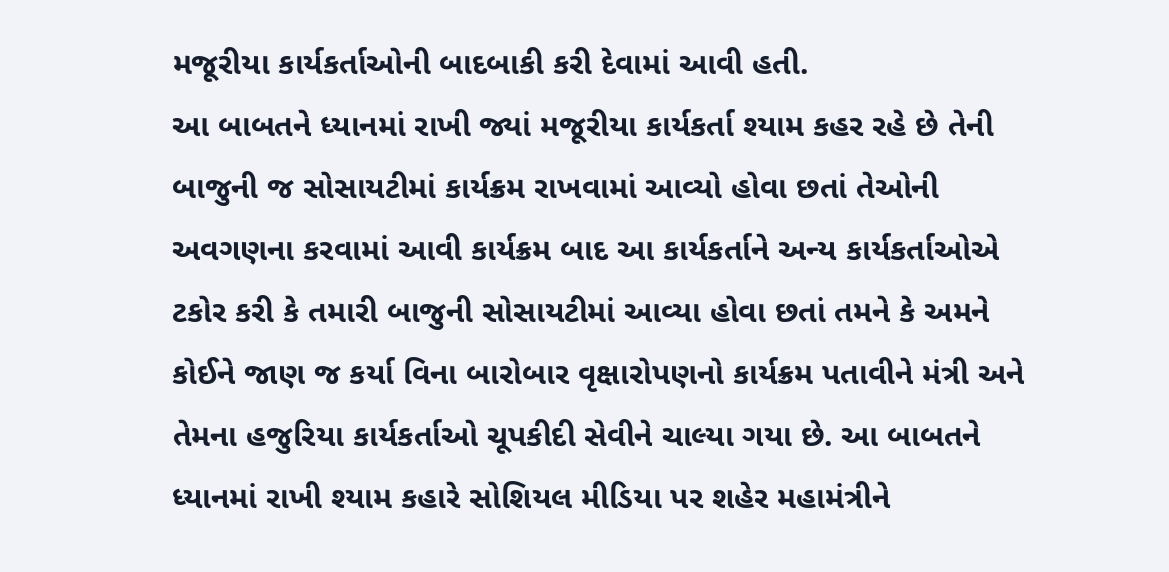મજૂરીયા કાર્યકર્તાઓની બાદબાકી કરી દેવામાં આવી હતી.
આ બાબતને ધ્યાનમાં રાખી જ્યાં મજૂરીયા કાર્યકર્તા શ્યામ કહર રહે છે તેની બાજુની જ સોસાયટીમાં કાર્યક્રમ રાખવામાં આવ્યો હોવા છતાં તેઓની અવગણના કરવામાં આવી કાર્યક્રમ બાદ આ કાર્યકર્તાને અન્ય કાર્યકર્તાઓએ ટકોર કરી કે તમારી બાજુની સોસાયટીમાં આવ્યા હોવા છતાં તમને કે અમને કોઈને જાણ જ કર્યા વિના બારોબાર વૃક્ષારોપણનો કાર્યક્રમ પતાવીને મંત્રી અને તેમના હજુરિયા કાર્યકર્તાઓ ચૂપકીદી સેવીને ચાલ્યા ગયા છે. આ બાબતને ધ્યાનમાં રાખી શ્યામ કહારે સોશિયલ મીડિયા પર શહેર મહામંત્રીને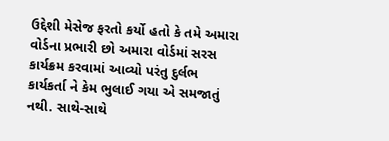ઉદ્દેશી મેસેજ ફરતો કર્યો હતો કે તમે અમારા વોર્ડના પ્રભારી છો અમારા વોર્ડમાં સરસ કાર્યક્રમ કરવામાં આવ્યો પરંતુ દુર્લભ કાર્યકર્તા ને કેમ ભુલાઈ ગયા એ સમજાતું નથી. સાથે-સાથે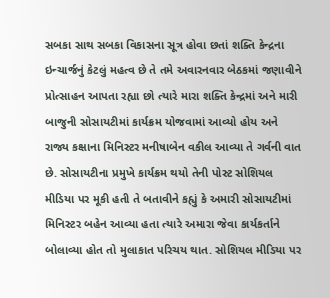સબકા સાથ સબકા વિકાસના સૂત્ર હોવા છતાં શક્તિ કેન્દ્રના ઇન્ચાર્જનું કેટલું મહત્વ છે તે તમે અવારનવાર બેઠકમાં જણાવીને પ્રોત્સાહન આપતા રહ્યા છો ત્યારે મારા શક્તિ કેન્દ્રમાં અને મારી બાજુની સોસાયટીમાં કાર્યક્રમ યોજવામાં આવ્યો હોય અને રાજ્ય કક્ષાના મિનિસ્ટર મનીષાબેન વકીલ આવ્યા તે ગર્વની વાત છે. સોસાયટીના પ્રમુખે કાર્યક્રમ થયો તેની પોસ્ટ સોશિયલ મીડિયા પર મૂકી હતી તે બતાવીને કહ્યું કે અમારી સોસાયટીમાં મિનિસ્ટર બહેન આવ્યા હતા ત્યારે અમારા જેવા કાર્યકર્તાને બોલાવ્યા હોત તો મુલાકાત પરિચય થાત. સોશિયલ મીડિયા પર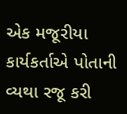એક મજૂરીયા કાર્યકર્તાએ પોતાની વ્યથા રજૂ કરી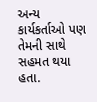અન્ય કાર્યકર્તાઓ પણ તેમની સાથે સહમત થયા હતા.